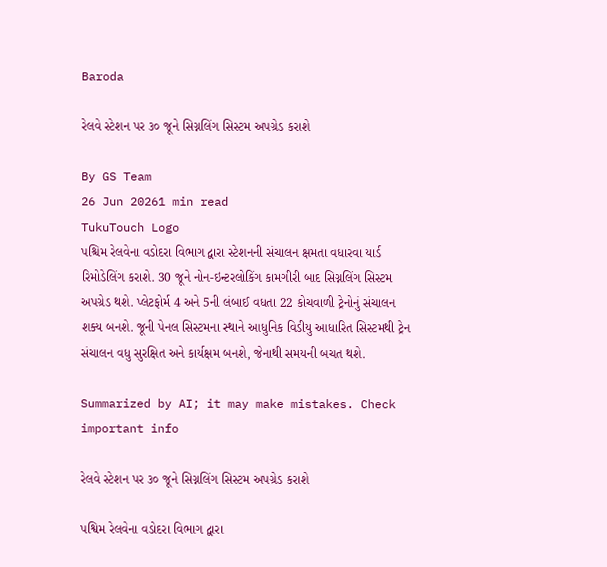Baroda

રેલવે સ્ટેશન પર ૩૦ જૂને સિગ્નલિંગ સિસ્ટમ અપગ્રેડ કરાશે

By GS Team
26 Jun 20261 min read
TukuTouch Logo
પશ્ચિમ રેલવેના વડોદરા વિભાગ દ્વારા સ્ટેશનની સંચાલન ક્ષમતા વધારવા યાર્ડ રિમોડેલિંગ કરાશે. 30 જૂને નોન-ઇન્ટરલોકિંગ કામગીરી બાદ સિગ્નલિંગ સિસ્ટમ અપગ્રેડ થશે. પ્લેટફોર્મ 4 અને 5ની લંબાઈ વધતા 22 કોચવાળી ટ્રેનોનું સંચાલન શક્ય બનશે. જૂની પેનલ સિસ્ટમના સ્થાને આધુનિક વિડીયુ આધારિત સિસ્ટમથી ટ્રેન સંચાલન વધુ સુરક્ષિત અને કાર્યક્ષમ બનશે, જેનાથી સમયની બચત થશે.

Summarized by AI; it may make mistakes. Check important info

રેલવે સ્ટેશન પર ૩૦ જૂને સિગ્નલિંગ સિસ્ટમ અપગ્રેડ કરાશે

પશ્વિમ રેલવેના વડોદરા વિભાગ દ્વારા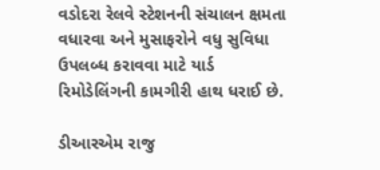વડોદરા રેલવે સ્ટેશનની સંચાલન ક્ષમતા વધારવા અને મુસાફરોને વધુ સુવિધા ઉપલબ્ધ કરાવવા માટે યાર્ડ રિમોડેલિંગની કામગીરી હાથ ધરાઈ છે.

ડીઆરએમ રાજુ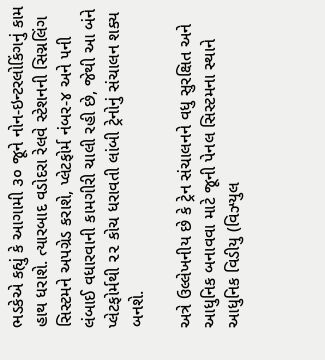ભડકેએ કહ્યું કે આગામી ૩૦ જૂને નોન-ઇન્ટરલોકિંગનું કામ હાથ ધરાશે. ત્યારબાદ વડોદરા રેલવે સ્ટેશનની સિગ્નલિંગ સિસ્ટમને અપગ્રેડ કરાશે, પ્લેટફોર્મ નંબર-૪ અને ૫ની લંબાઈ વધારવાની કામગીરી ચાલી રહી છે, જેથી આ બંને પ્લેટફોર્મથી ૨૨ કોચ ધરાવતી લાંબી ટ્રેનોનું સંચાલન શક્ય બનશે.

અત્રે ઉલ્લેખનીય છે કે ટ્રેન સંચાલનને વધુ સુરક્ષિત અને આધુનિક બનાવવા માટે જૂની પેનલ સિસ્ટમના સ્થાને આધુનિક વિડીયુ (વિઝ્યુલ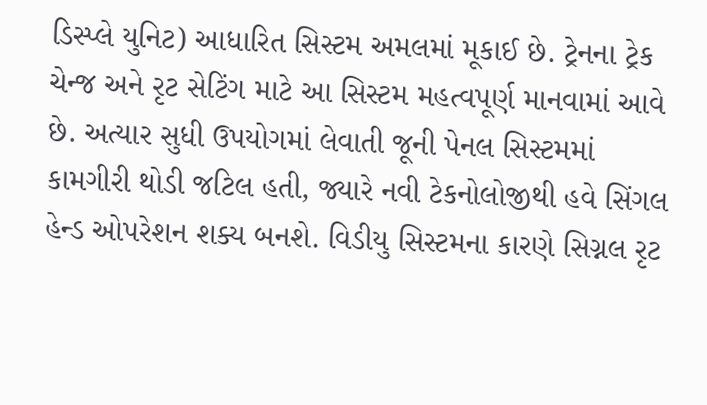ડિસ્પ્લે યુનિટ) આધારિત સિસ્ટમ અમલમાં મૂકાઈ છે. ટ્રેનના ટ્રેક ચેન્જ અને રૃટ સેટિંગ માટે આ સિસ્ટમ મહત્વપૂર્ણ માનવામાં આવે છે. અત્યાર સુધી ઉપયોગમાં લેવાતી જૂની પેનલ સિસ્ટમમાં કામગીરી થોડી જટિલ હતી, જ્યારે નવી ટેકનોલોજીથી હવે સિંગલ હેન્ડ ઓપરેશન શક્ય બનશે. વિડીયુ સિસ્ટમના કારણે સિગ્નલ રૃટ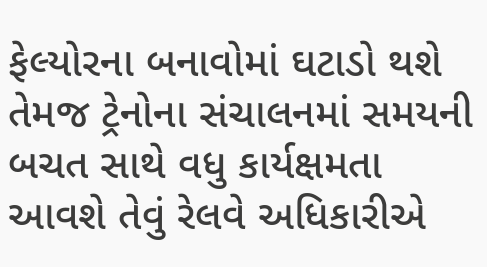ફેલ્યોરના બનાવોમાં ઘટાડો થશે તેમજ ટ્રેનોના સંચાલનમાં સમયની બચત સાથે વધુ કાર્યક્ષમતા આવશે તેવું રેલવે અધિકારીએ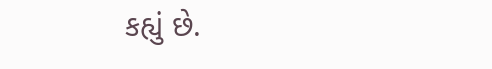કહ્યું છે.